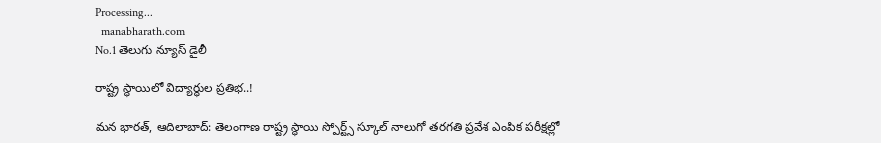Processing...
  manabharath.com
No.1 తెలుగు న్యూస్ డైలీ

రాష్ట్ర స్థాయిలో విద్యార్థుల ప్రతిభ..!

మన భారత్, ఆదిలాబాద్: తెలంగాణ రాష్ట్ర స్థాయి స్పోర్ట్స్ స్కూల్ నాలుగో తరగతి ప్రవేశ ఎంపిక పరీక్షల్లో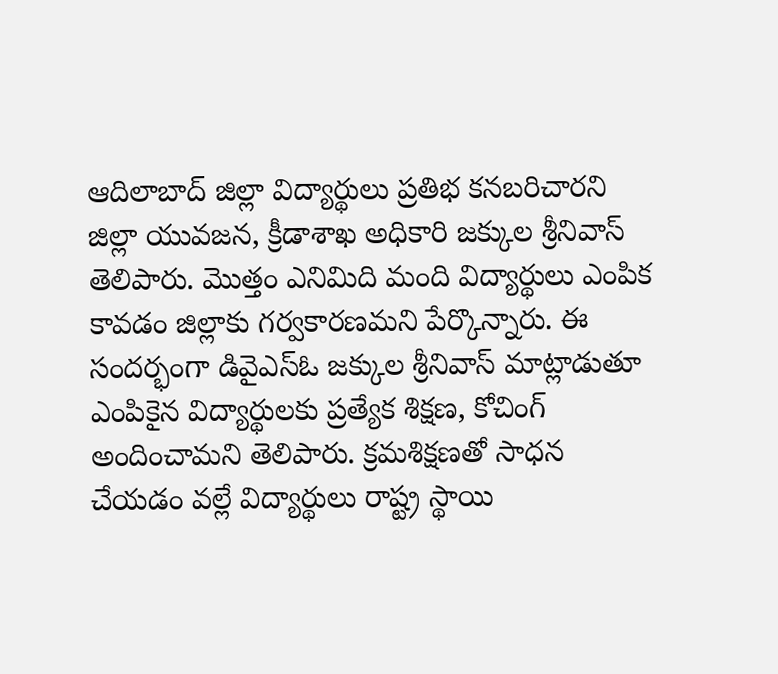ఆదిలాబాద్ జిల్లా విద్యార్థులు ప్రతిభ కనబరిచారని జిల్లా యువజన, క్రీడాశాఖ అధికారి జక్కుల శ్రీనివాస్ తెలిపారు. మొత్తం ఎనిమిది మంది విద్యార్థులు ఎంపిక కావడం జిల్లాకు గర్వకారణమని పేర్కొన్నారు. ఈ సందర్భంగా డివైఎస్ఓ జక్కుల శ్రీనివాస్ మాట్లాడుతూ ఎంపికైన విద్యార్థులకు ప్రత్యేక శిక్షణ, కోచింగ్ అందించామని తెలిపారు. క్రమశిక్షణతో సాధన చేయడం వల్లే విద్యార్థులు రాష్ట్ర స్థాయి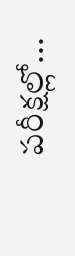పరీక్షల్లో...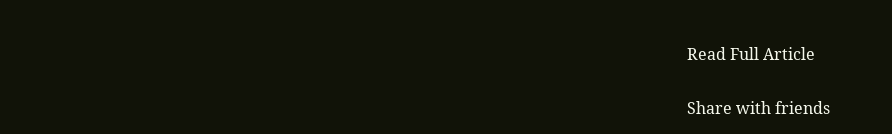Read Full Article

Share with friends